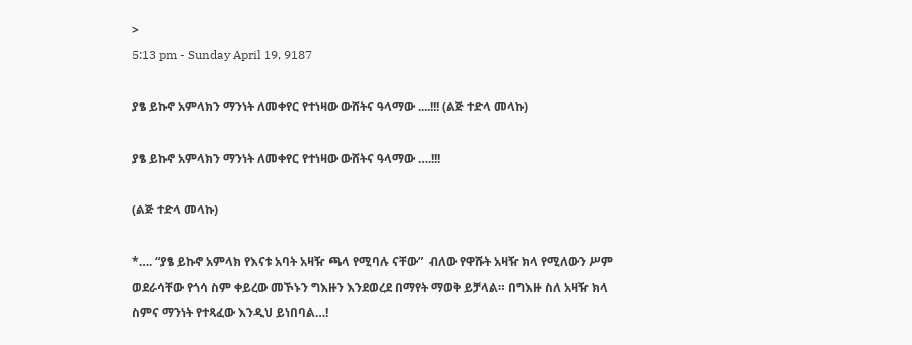>
5:13 pm - Sunday April 19, 9187

ያፄ ይኩኖ አምላክን ማንነት ለመቀየር የተነዛው ውሸትና ዓላማው ....!!! (ልጅ ተድላ መላኩ)

ያፄ ይኩኖ አምላክን ማንነት ለመቀየር የተነዛው ውሸትና ዓላማው ….!!!

(ልጅ ተድላ መላኩ)

*…. “ያፄ ይኩኖ አምላክ የእናቱ አባት አዛዥ ጫላ የሚባሉ ናቸው”  ብለው የዋሹት አዛዥ ክላ የሚለውን ሥም ወደራሳቸው የጎሳ ስም ቀይረው መኾኑን ግእዙን እንደወረደ በማየት ማወቅ ይቻላል። በግእዙ ስለ አዛዥ ክላ ስምና ማንነት የተጻፈው እንዲህ ይነበባል…!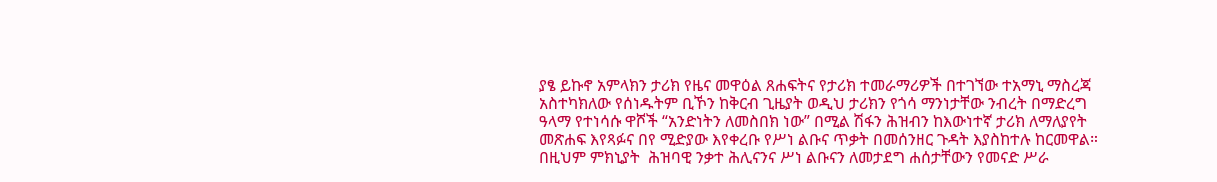ያፄ ይኩኖ አምላክን ታሪክ የዜና መዋዕል ጸሐፍትና የታሪክ ተመራማሪዎች በተገኘው ተአማኒ ማስረጃ አስተካክለው የሰነዱትም ቢኾን ከቅርብ ጊዜያት ወዲህ ታሪክን የጎሳ ማንነታቸው ንብረት በማድረግ ዓላማ የተነሳሱ ዋሾች “አንድነትን ለመስበክ ነው” በሚል ሽፋን ሕዝብን ከእውነተኛ ታሪክ ለማለያየት መጽሐፍ እየጻፉና በየ ሚድያው እየቀረቡ የሥነ ልቡና ጥቃት በመሰንዘር ጉዳት እያስከተሉ ከርመዋል። በዚህም ምክኒያት  ሕዝባዊ ንቃተ ሕሊናንና ሥነ ልቡናን ለመታደግ ሐሰታቸውን የመናድ ሥራ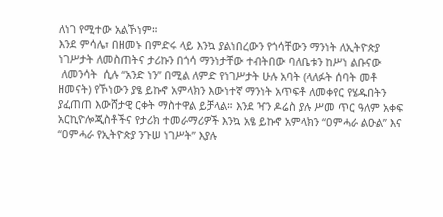ለነገ የሚተው አልኾነም።
እንደ ምሳሌ፣ በዘመኑ በምድሩ ላይ እንኳ ያልነበረውን የጎሳቸውን ማንነት ለኢትዮጵያ ነገሥታት ለመስጠትና ታሪኩን በጎሳ ማንነታቸው ተብትበው ባለቤቱን ከሥነ ልቡናው
 ለመንሳት  ሲሉ “አንድ ነን” በሚል ለምድ የነገሥታት ሁሉ አባት (ላለፉት ሰባት መቶ ዘመናት) የኾነውን ያፄ ይኩኖ አምላክን እውነተኛ ማንነት አጥፍቶ ለመቀየር የሄዱበትን ያፈጠጠ እውሸታዊ ርቀት ማስተዋል ይቻላል። እንደ ዣን ዶሬስ ያሉ ሥመ ጥር ዓለም አቀፍ አርኪዮሎጂስቶችና የታሪክ ተመራማሪዎች እንኳ አፄ ይኩኖ አምላክን “ዐምሓራ ልዑል” እና “ዐምሓራ የኢትዮጵያ ንጉሠ ነገሥት” እያሉ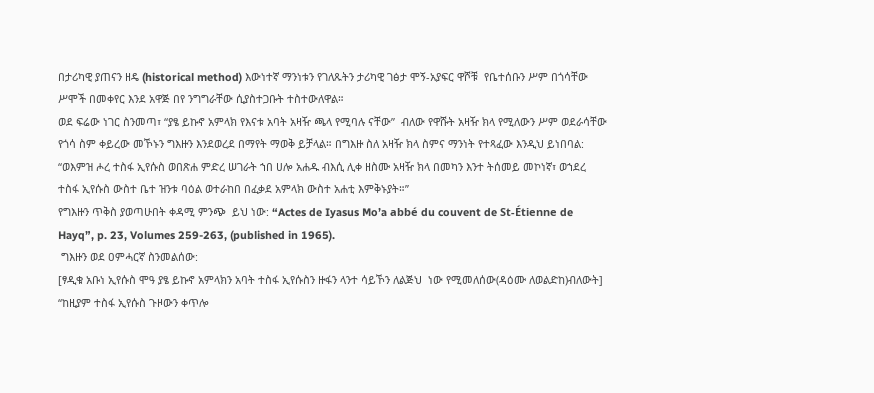በታሪካዊ ያጠናን ዘዴ (historical method) እውነተኛ ማንነቱን የገለጹትን ታሪካዊ ገፅታ ሞኝ-አያፍር ዋሾቹ  የቤተሰቡን ሥም በጎሳቸው ሥሞች በመቀየር እንደ አዋጅ በየ ንግግራቸው ሲያስተጋቡት ተስተውለዋል።
ወደ ፍሬው ነገር ስንመጣ፣ “ያፄ ይኩኖ አምላክ የእናቱ አባት አዛዥ ጫላ የሚባሉ ናቸው”  ብለው የዋሹት አዛዥ ክላ የሚለውን ሥም ወደራሳቸው የጎሳ ስም ቀይረው መኾኑን ግእዙን እንደወረደ በማየት ማወቅ ይቻላል። በግእዙ ስለ አዛዥ ክላ ስምና ማንነት የተጻፈው እንዲህ ይነበባል:
“ወእምዝ ሖረ ተስፋ ኢየሱስ ወበጽሐ ምድረ ሠገራት ኀበ ሀሎ አሐዱ ብእሲ ሊቀ ዘስሙ አዛዥ ክላ በመካን እንተ ትሰመይ መኮነኛ፣ ወኀደረ ተስፋ ኢየሱስ ውስተ ቤተ ዝንቱ ባዕል ወተራከበ በፈቃደ አምላክ ውስተ አሐቲ እምቅኑያት።”
የግእዙን ጥቅስ ያወጣሁበት ቀዳሚ ምንጭ  ይህ ነው: “Actes de Iyasus Mo’a abbé du couvent de St-Étienne de Hayq”, p. 23, Volumes 259-263, (published in 1965).
 ግእዙን ወደ ዐምሓርኛ ስንመልሰው:
[ፃዲቁ አቡነ ኢየሱስ ሞዓ ያፄ ይኩኖ አምላክን አባት ተስፋ ኢየሱስን ዙፋን ላንተ ሳይኾን ለልጅህ  ነው የሚመለሰው(ዳዕሙ ለወልድከ)ብለውት] “ከዚያም ተስፋ ኢየሱስ ጉዞውን ቀጥሎ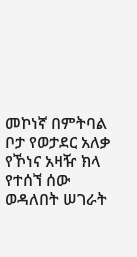መኮነኛ በምትባል ቦታ የወታደር አለቃ የኾነና አዛዥ ክላ የተሰኘ ሰው ወዳለበት ሠገራት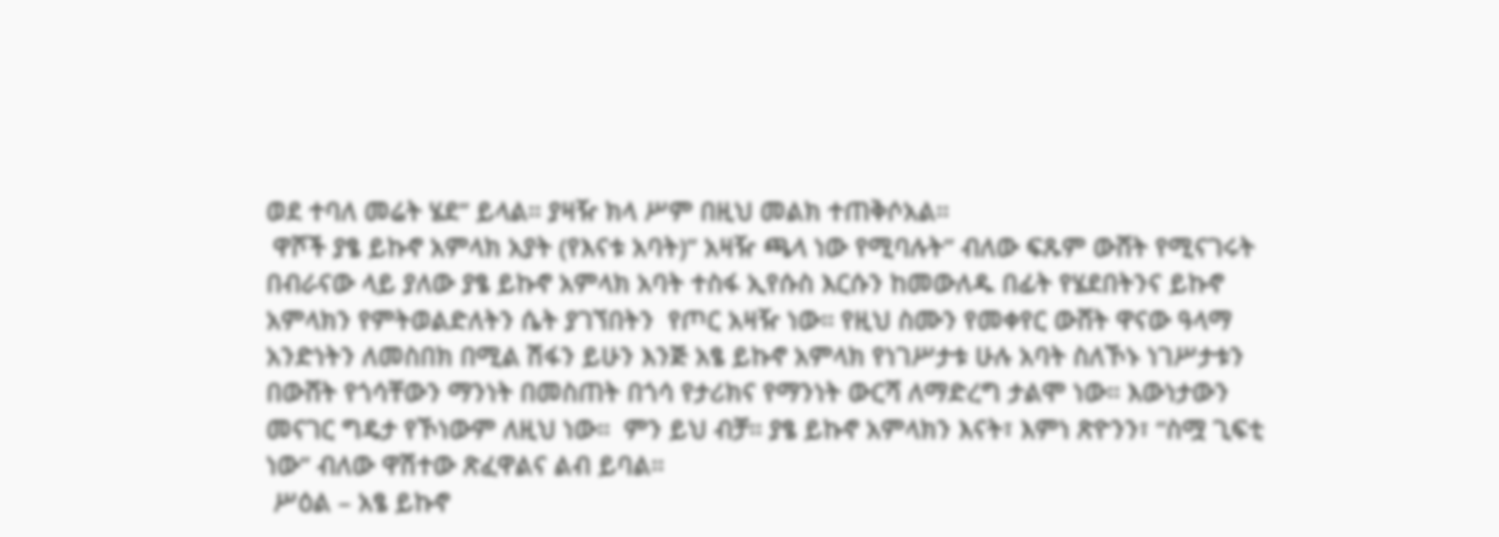ወደ ተባለ መሬት ሄደ” ይላል። ያዛዥ ክላ ሥም በዚህ መልክ ተጠቅሶአል።
 ዋሾች ያፄ ይኩኖ አምላክ አያት (የእናቱ አባት)” አዛዥ ጫላ ነው የሚባሉት” ብለው ፍጹም ውሸት የሚናገሩት በብራናው ላይ ያለው ያፄ ይኩኖ አምላክ አባት ተስፋ ኢየሱስ እርሱን ከመውለዱ በፊት የሄደበትንና ይኩኖ አምላክን የምትወልድለትን ሴት ያገኘበትን  የጦር አዛዥ ነው። የዚህ ስሙን የመቀየር ውሸት ዋናው ዓላማ አንድነትን ለመስበክ በሚል ሽፋን ይሁን እንጅ አፄ ይኩኖ አምላክ የነገሥታቱ ሁሉ አባት ስለኾኑ ነገሥታቱን  በውሸት የጎሳቸውን ማንነት በመስጠት በጎሳ የታሪክና የማንነት ውርሻ ለማድረግ ታልሞ ነው። እውነታውን መናገር ግዴታ የኾነውም ለዚህ ነው።  ምን ይህ ብቻ። ያፄ ይኩኖ አምላክን እናት፣ እምነ ጽዮንን፣ “ስሟ ጊፍቲ ነው” ብለው ዋሽተው ጽፈዋልና ልብ ይባል።
 ሥዕል – አፄ ይኩኖ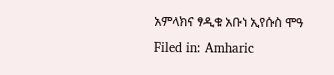አምላክና ፃዲቁ አቡነ ኢየሱስ ሞዓ
Filed in: Amharic